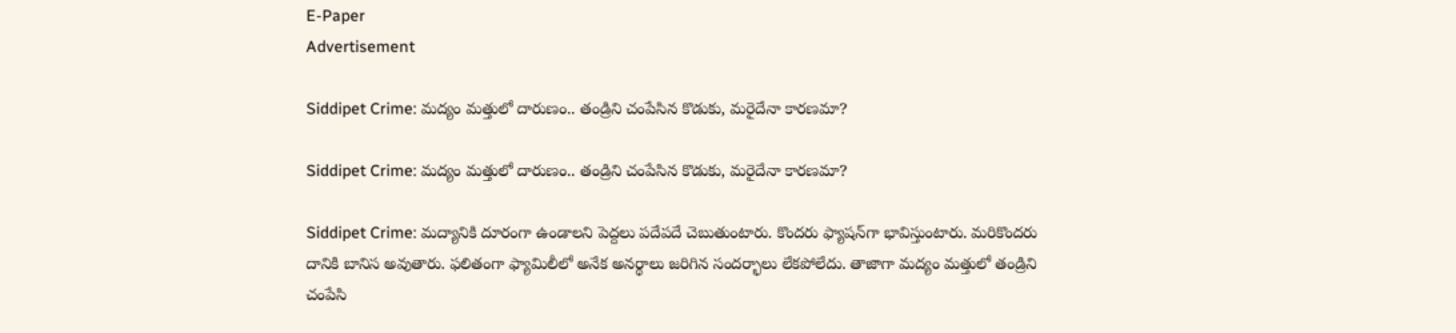E-Paper
Advertisement

Siddipet Crime: మద్యం మత్తులో దారుణం.. తండ్రిని చంపేసిన కొడుకు, మరైదేనా కారణమా?

Siddipet Crime: మద్యం మత్తులో దారుణం.. తండ్రిని చంపేసిన కొడుకు, మరైదేనా కారణమా?

Siddipet Crime: మద్యానికి దూరంగా ఉండాలని పెద్దలు పదేపదే చెబుతుంటారు. కొందరు ఫ్యాషన్‌గా భావిస్తుంటారు. మరికొందరు దానికి బానిస అవుతారు. ఫలితంగా ఫ్యామిలీలో అనేక అనర్థాలు జరిగిన సందర్భాలు లేకపోలేదు. తాజాగా మద్యం మత్తులో తండ్రిని చంపేసి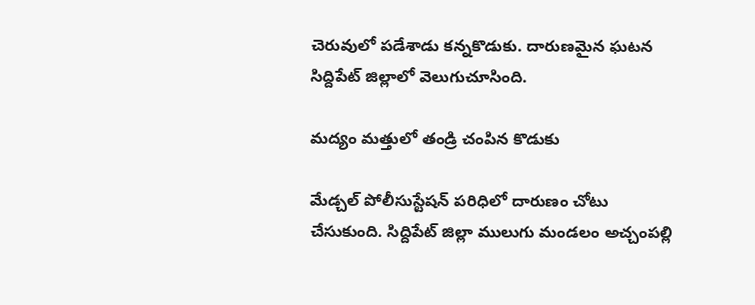చెరువులో పడేశాడు కన్నకొడుకు. దారుణమైన ఘటన సిద్దిపేట్ జిల్లాలో వెలుగుచూసింది.

మద్యం మత్తులో తండ్రి చంపిన కొడుకు

మేడ్చల్ పోలీసుస్టేషన్ పరిధిలో దారుణం చోటు చేసుకుంది. సిద్దిపేట్ జిల్లా ములుగు మండలం అచ్చంపల్లి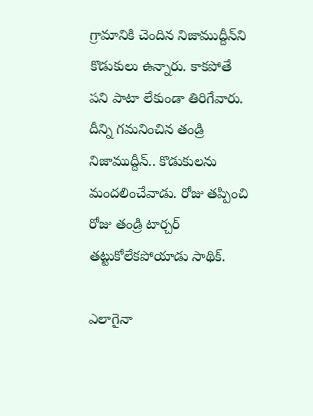గ్రామానికి చెందిన నిజాముద్దీన్‌ని కొడుకులు ఉన్నారు. కాకపోతే పని పాటా లేకుండా తిరిగేవారు. దీన్ని గమనించిన తండ్రి నిజాముద్దీన్.. కొడుకులను మందలించేవాడు. రోజు తప్పించి రోజు తండ్రి టార్చర్ తట్టుకోలేకపోయాడు సాథిక్.

ఎలాగైనా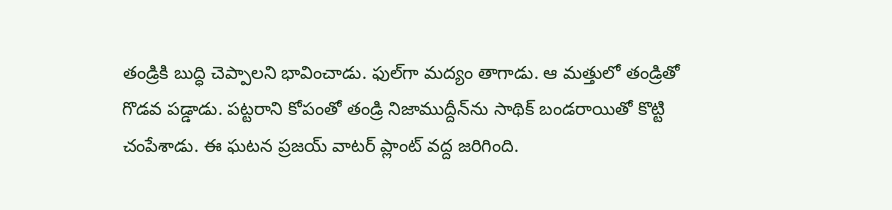తండ్రికి బుద్ధి చెప్పాలని భావించాడు. ఫుల్‌గా మద్యం తాగాడు. ఆ మత్తులో తండ్రితో గొడవ పడ్డాడు. పట్టరాని కోపంతో తండ్రి నిజాముద్దీన్‌ను సాథిక్ బండరాయితో కొట్టి చంపేశాడు. ఈ ఘటన ప్రజయ్ వాటర్ ప్లాంట్ వద్ద జరిగింది.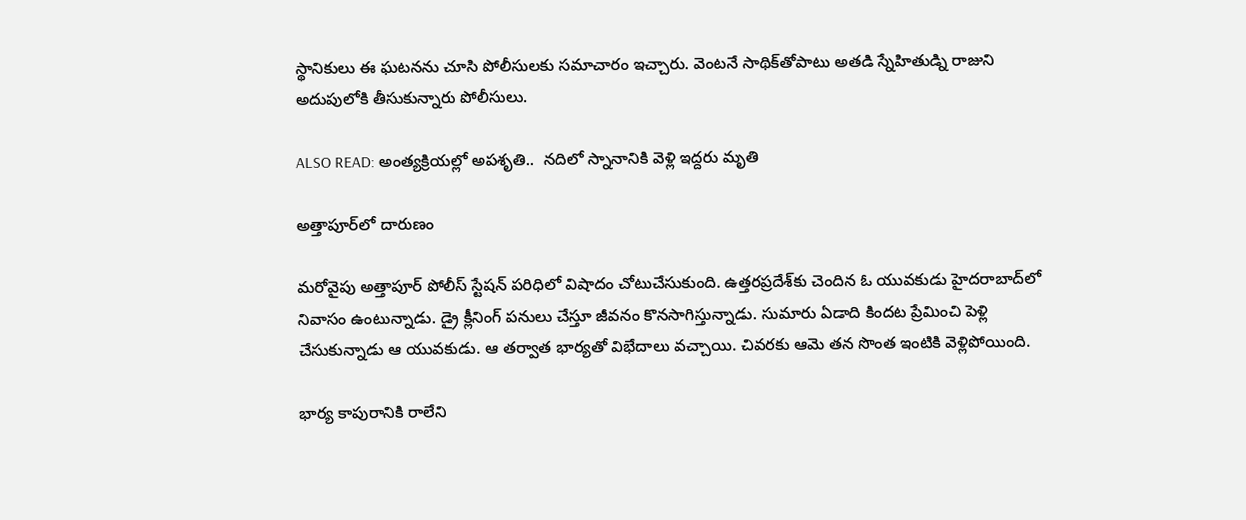స్థానికులు ఈ ఘటనను చూసి పోలీసులకు సమాచారం ఇచ్చారు. వెంటనే సాథిక్‌తోపాటు అతడి స్నేహితుడ్ని రాజుని అదుపులోకి తీసుకున్నారు పోలీసులు.

ALSO READ: అంత్యక్రియల్లో అపశృతి..  నదిలో స్నానానికి వెళ్లి ఇద్దరు మృతి

అత్తాపూర్‌లో దారుణం

మరోవైపు అత్తాపూర్ పోలీస్ స్టేషన్ పరిధిలో విషాదం చోటుచేసుకుంది. ఉత్తరప్రదేశ్‌కు చెందిన ఓ యువకుడు హైదరాబాద్‌లో నివాసం ఉంటున్నాడు. డ్రై క్లీనింగ్ పనులు చేస్తూ జీవనం కొనసాగిస్తున్నాడు. సుమారు ఏడాది కిందట ప్రేమించి పెళ్లి చేసుకున్నాడు ఆ యువకుడు. ఆ తర్వాత భార్యతో విభేదాలు వచ్చాయి. చివరకు ఆమె తన సొంత ఇంటికి వెళ్లిపోయింది.

భార్య కాపురానికి రాలేని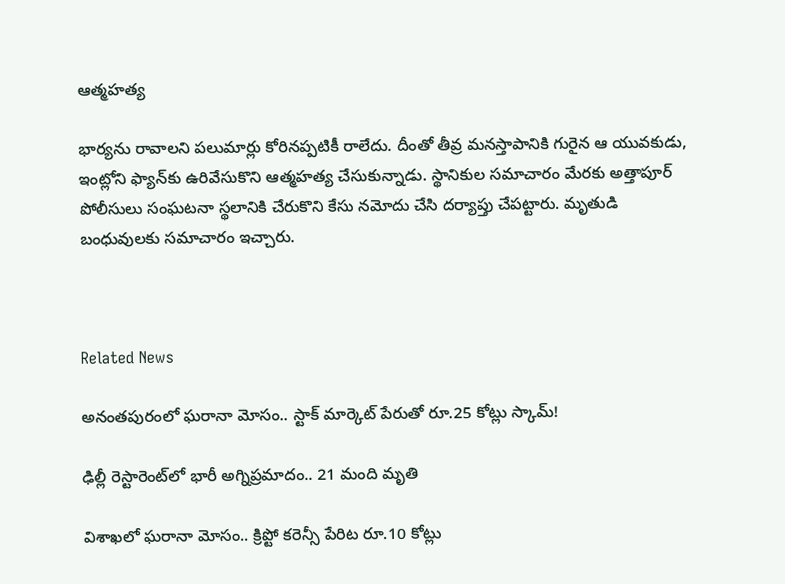ఆత్మహత్య

భార్యను రావాలని పలుమార్లు కోరినప్పటికీ రాలేదు. దీంతో తీవ్ర మనస్తాపానికి గురైన ఆ యువకుడు, ఇంట్లోని ఫ్యాన్‌కు ఉరివేసుకొని ఆత్మహత్య చేసుకున్నాడు. స్థానికుల సమాచారం మేరకు అత్తాపూర్ పోలీసులు సంఘటనా స్థలానికి చేరుకొని కేసు నమోదు చేసి దర్యాప్తు చేపట్టారు. మృతుడి బంధువులకు సమాచారం ఇచ్చారు.



Related News

అనంతపురంలో ఘరానా మోసం.. స్టాక్ మార్కెట్ పేరుతో రూ.25 కోట్లు స్కామ్!

ఢిల్లీ రెస్టారెంట్‌లో భారీ అగ్నిప్రమాదం.. 21 మంది మృతి

విశాఖలో ఘరానా మోసం.. క్రిప్టో కరెన్సీ పేరిట రూ.10 కోట్లు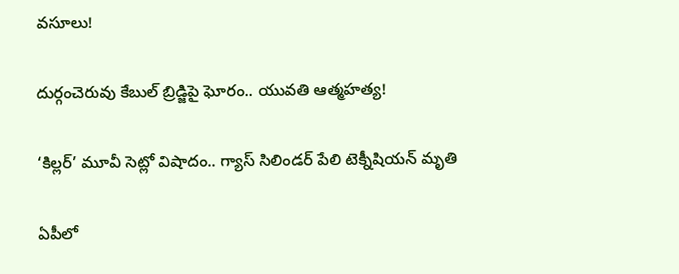వసూలు!

దుర్గంచెరువు కేబుల్ బ్రిడ్జిపై ఘోరం.. యువతి ఆత్మహత్య!

‘కిల్లర్’ మూవీ సెట్లో విషాదం.. గ్యాస్ సిలిండర్ పేలి టెక్నీషియన్ మృతి

ఏపీలో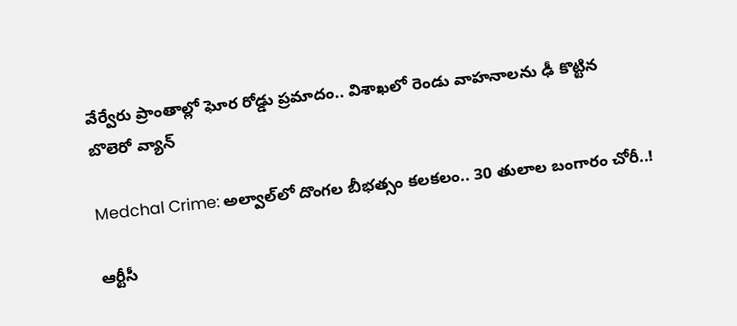వేర్వేరు ప్రాంతాల్లో ఘోర రోడ్డు ప్రమాదం.. విశాఖలో రెండు వాహనాలను ఢీ కొట్టిన బొలెరో వ్యాన్

Medchal Crime: అల్వాల్‌లో దొంగల బీభత్సం కలకలం.. 30 తులాల బంగారం చోరీ..!

ఆర్టీసీ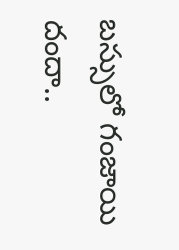బస్సులో గంజాయి దందా..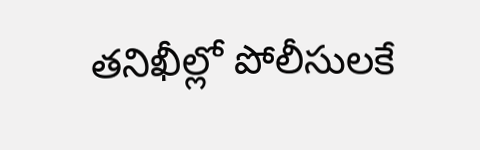తనిఖీల్లో పోలీసులకే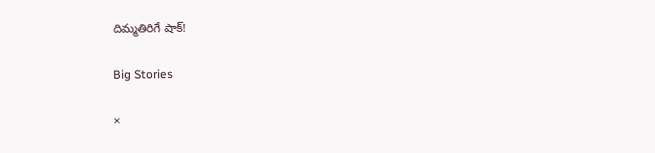దిమ్మతిరిగే షాక్!

Big Stories

×